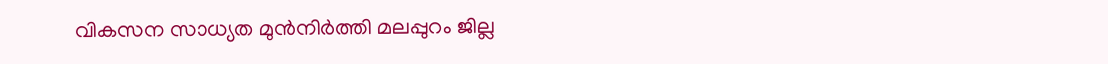വികസന സാധ്യത മുൻനിർത്തി മലപ്പുറം ജില്ല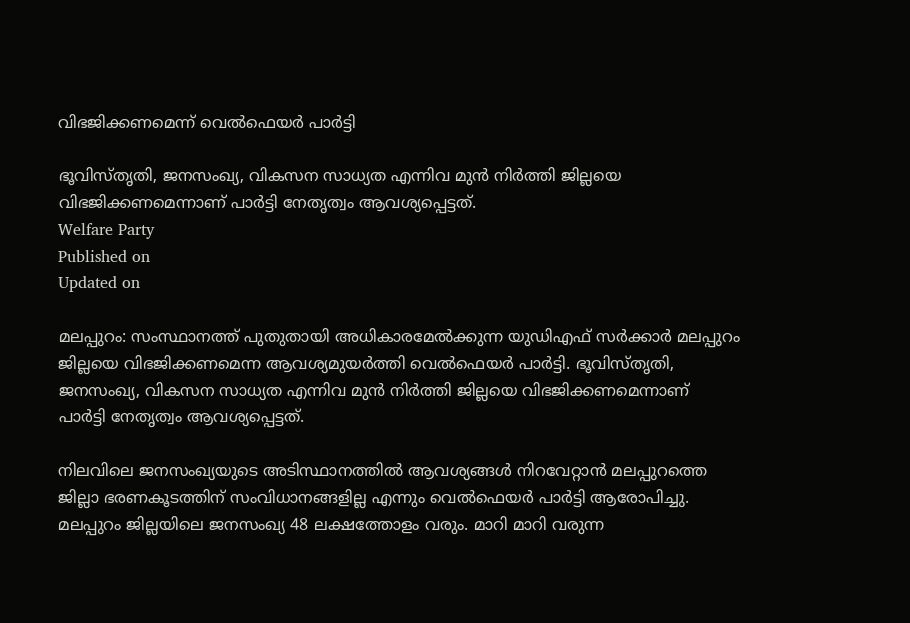വിഭജിക്കണമെന്ന് വെൽഫെയർ പാർട്ടി

ഭൂവിസ്തൃതി, ജനസംഖ്യ, വികസന സാധ്യത എന്നിവ മുൻ നിർത്തി ജില്ലയെ വിഭജിക്കണമെന്നാണ് പാർട്ടി നേതൃത്വം ആവശ്യപ്പെട്ടത്.
Welfare Party
Published on
Updated on

മലപ്പുറം: സംസ്ഥാനത്ത് പുതുതായി അധികാരമേൽക്കുന്ന യുഡിഎഫ് സർക്കാർ മലപ്പുറം ജില്ലയെ വിഭജിക്കണമെന്ന ആവശ്യമുയർത്തി വെൽഫെയർ പാർട്ടി. ഭൂവിസ്തൃതി, ജനസംഖ്യ, വികസന സാധ്യത എന്നിവ മുൻ നിർത്തി ജില്ലയെ വിഭജിക്കണമെന്നാണ് പാർട്ടി നേതൃത്വം ആവശ്യപ്പെട്ടത്.

നിലവിലെ ജനസംഖ്യയുടെ അടിസ്ഥാനത്തിൽ ആവശ്യങ്ങൾ നിറവേറ്റാൻ മലപ്പുറത്തെ ജില്ലാ ഭരണകൂടത്തിന് സംവിധാനങ്ങളില്ല എന്നും വെൽഫെയർ പാർട്ടി ആരോപിച്ചു. മലപ്പുറം ജില്ലയിലെ ജനസംഖ്യ 48 ലക്ഷത്തോളം വരും. മാറി മാറി വരുന്ന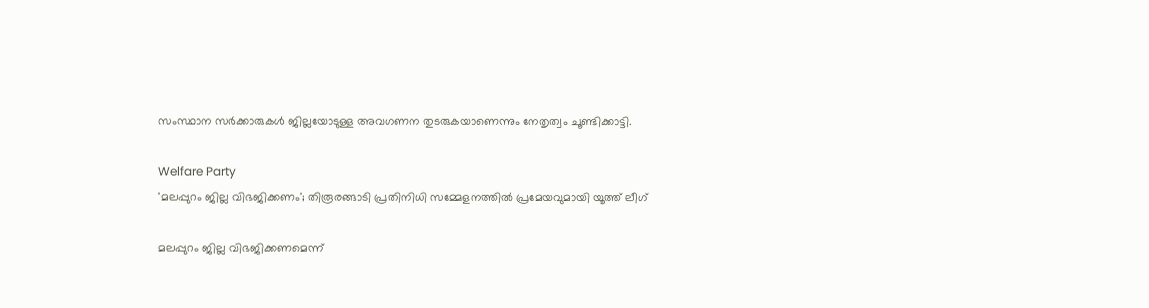സംസ്ഥാന സർക്കാരുകൾ ജില്ലയോടുള്ള അവഗണന തുടരുകയാണെന്നും നേതൃത്വം ചൂണ്ടിക്കാട്ടി.

Welfare Party
'മലപ്പുറം ജില്ല വിഭജിക്കണം'; തിരൂരങ്ങാടി പ്രതിനിധി സമ്മേളനത്തില്‍ പ്രമേയവുമായി യൂത്ത് ലീഗ്

മലപ്പുറം ജില്ല വിഭജിക്കണമെന്ന്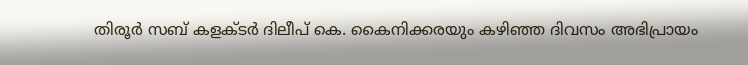തിരൂർ സബ് കളക്ടർ ദിലീപ് കെ. കൈനിക്കരയും കഴിഞ്ഞ ദിവസം അഭിപ്രായം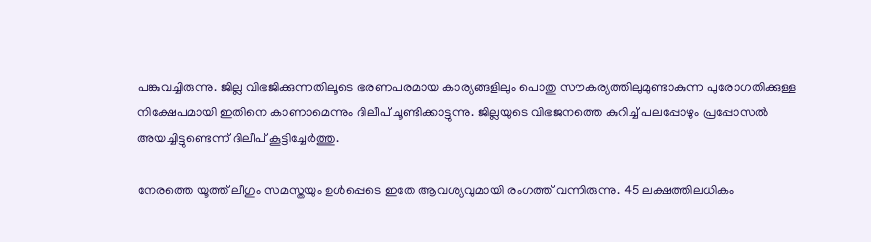പങ്കുവച്ചിരുന്നു. ജില്ല വിഭജിക്കുന്നതിലൂടെ ഭരണപരമായ കാര്യങ്ങളിലും പൊതു സൗകര്യത്തിലുമുണ്ടാകുന്ന പുരോഗതിക്കുള്ള നിക്ഷേപമായി ഇതിനെ കാണാമെന്നും ദിലീപ് ചൂണ്ടിക്കാട്ടുന്നു. ജില്ലയുടെ വിഭജനത്തെ കുറിച്ച് പലപ്പോഴും പ്രപ്പോസൽ അയച്ചിട്ടുണ്ടെന്ന് ദിലീപ് കൂട്ടിച്ചേർത്തു.

നേരത്തെ യൂത്ത് ലീഗും സമസ്തയും ഉൾപ്പെടെ ഇതേ ആവശ്യവുമായി രംഗത്ത് വന്നിരുന്നു. 45 ലക്ഷത്തിലധികം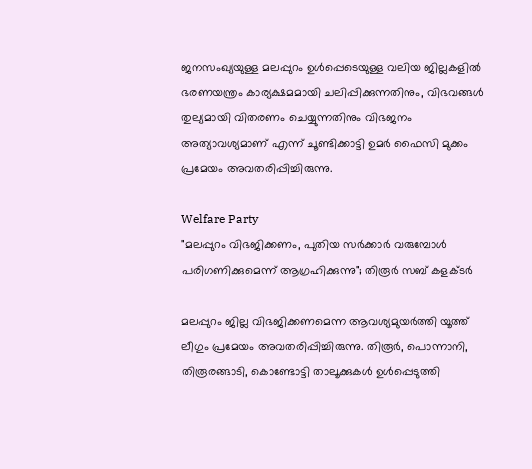ജനസംഖ്യയുള്ള മലപ്പുറം ഉൾപ്പെടെയുള്ള വലിയ ജില്ലകളിൽ ഭരണയന്ത്രം കാര്യക്ഷമമായി ചലിപ്പിക്കുന്നതിനും, വിഭവങ്ങൾ തുല്യമായി വിതരണം ചെയ്യുന്നതിനും വിഭജനം അത്യാവശ്യമാണ് എന്ന് ചൂണ്ടിക്കാട്ടി ഉമർ ഫൈസി മുക്കം പ്രമേയം അവതരിപ്പിച്ചിരുന്നു.

Welfare Party
"മലപ്പുറം വിഭജിക്കണം, പുതിയ സർക്കാർ വരുമ്പോൾ പരിഗണിക്കുമെന്ന് ആഗ്രഹിക്കുന്നു"; തിരൂർ സബ് കളക്ടർ

മലപ്പുറം ജില്ല വിഭജിക്കണമെന്ന ആവശ്യമുയർത്തി യൂത്ത് ലീഗും പ്രമേയം അവതരിപ്പിച്ചിരുന്നു. തിരൂർ, പൊന്നാനി, തിരൂരങ്ങാടി, കൊണ്ടോട്ടി താലൂക്കുകൾ ഉൾപ്പെടുത്തി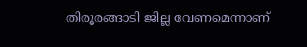തിരൂരങ്ങാടി ജില്ല വേണമെന്നാണ്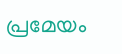പ്രമേയം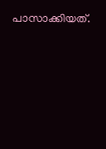പാസാക്കിയത്.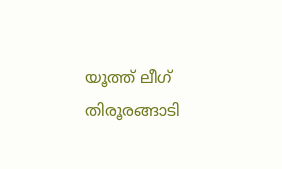യൂത്ത് ലീഗ് തിരൂരങ്ങാടി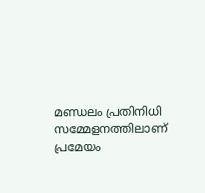മണ്ഡലം പ്രതിനിധി സമ്മേളനത്തിലാണ് പ്രമേയം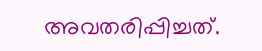അവതരിപ്പിച്ചത്.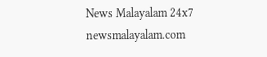News Malayalam 24x7
newsmalayalam.com